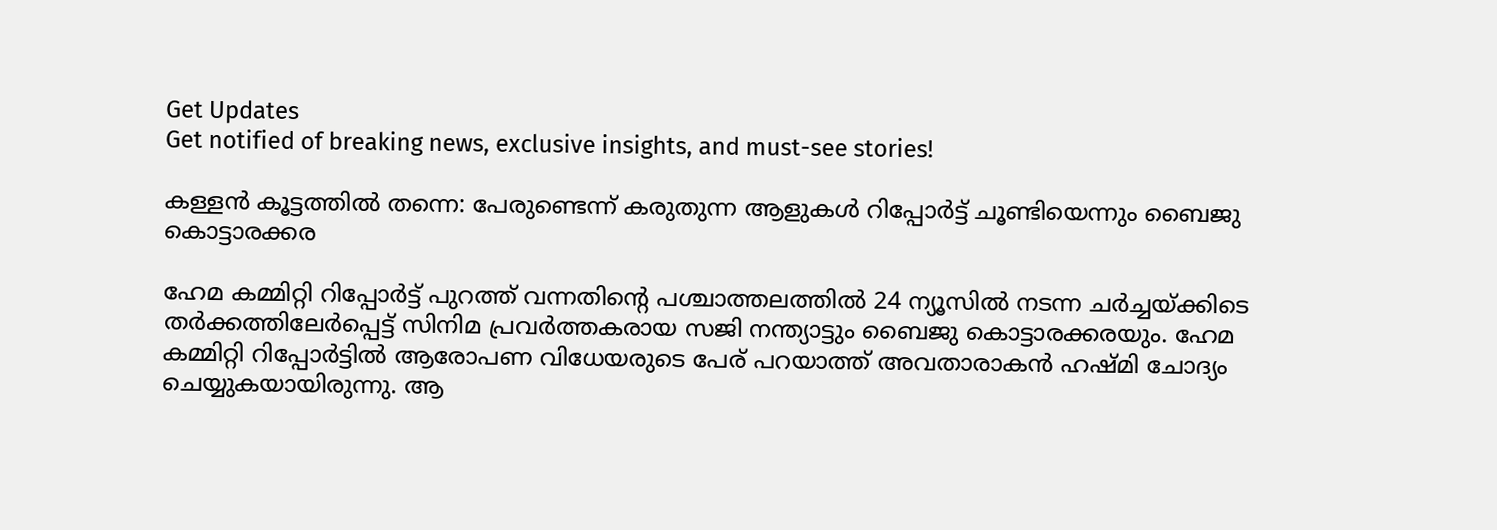Get Updates
Get notified of breaking news, exclusive insights, and must-see stories!

കള്ളന്‍ കൂട്ടത്തില്‍ തന്നെ: പേരുണ്ടെന്ന് കരുതുന്ന ആളുകള്‍ റിപ്പോർട്ട് ചൂണ്ടിയെന്നും ബൈജു കൊട്ടാരക്കര

ഹേമ കമ്മിറ്റി റിപ്പോർട്ട് പുറത്ത് വന്നതിന്റെ പശ്ചാത്തലത്തില്‍ 24 ന്യൂസില്‍ നടന്ന ചർച്ചയ്ക്കിടെ തർക്കത്തിലേർപ്പെട്ട് സിനിമ പ്രവർത്തകരായ സജി നന്ത്യാട്ടും ബൈജു കൊട്ടാരക്കരയും. ഹേമ കമ്മിറ്റി റിപ്പോർട്ടില്‍ ആരോപണ വിധേയരുടെ പേര് പറയാത്ത് അവതാരാകന്‍ ഹഷ്മി ചോദ്യം ചെയ്യുകയായിരുന്നു. ആ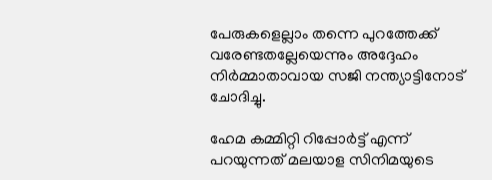പേരുകളെല്ലാം തന്നെ പുറത്തേക്ക് വരേണ്ടതല്ലേയെന്നും അദ്ദേഹം നിർമ്മാതാവായ സജി നന്ത്യാട്ടിനോട് ചോദിച്ചു.

ഹേമ കമ്മിറ്റി റിപ്പോർട്ട് എന്ന് പറയുന്നത് മലയാള സിനിമയുടെ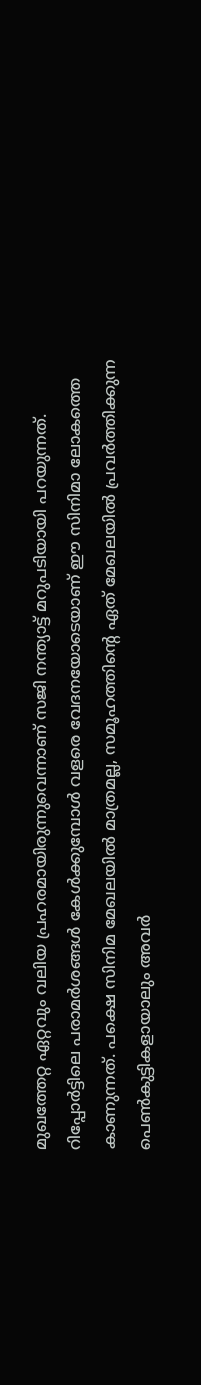മുഖത്തേറ്റ ഏറ്റവും വലിയ പ്രഹരമായിരുന്നുവെന്നാണ് സജി നന്ത്യാട്ട് മറുപടിയായി പറയുന്നത്. റിപ്പോർട്ടിലെ പരാമർശങ്ങള്‍ കേള്‍ക്കുമ്പോള്‍ വളരെ വേദനയോടെയാണ് ഈ സിനിമാ ലോകത്തെ കാണുന്നത്. പക്ഷെ സിനിമ മേഖലയില്‍ മാത്രമല്ല, സമൂഹത്തിന്റെ ഏത് മേഖലയില്‍ പ്രവർത്തിക്കുന്ന പെണ്‍കുട്ടികളായാലും അവർ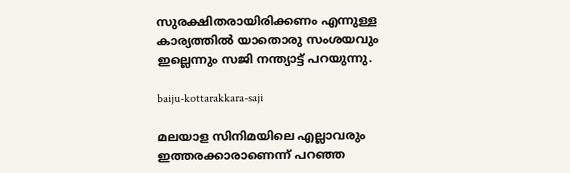സുരക്ഷിതരായിരിക്കണം എന്നുള്ള കാര്യത്തില്‍ യാതൊരു സംശയവും ഇല്ലെന്നും സജി നന്ത്യാട്ട് പറയുന്നു.

baiju-kottarakkara-saji

മലയാള സിനിമയിലെ എല്ലാവരും ഇത്തരക്കാരാണെന്ന് പറഞ്ഞ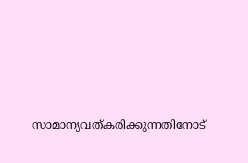സാമാന്യവത്കരിക്കുന്നതിനോട്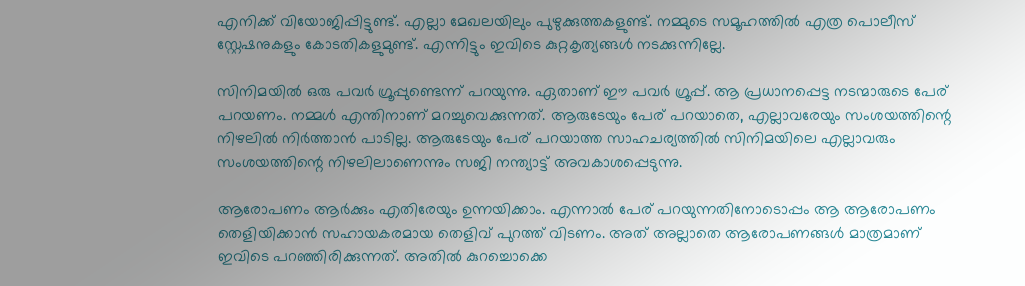എനിക്ക് വിയോജിപ്പിട്ടുണ്ട്. എല്ലാ മേഖലയിലും പുഴുക്കുത്തകളുണ്ട്. നമ്മുടെ സമൂഹത്തില്‍ എത്ര പൊലീസ് സ്റ്റേഷനുകളും കോടതികളുമുണ്ട്. എന്നിട്ടും ഇവിടെ കുറ്റകൃത്യങ്ങള്‍ നടക്കുന്നില്ലേ.

സിനിമയില്‍ ഒരു പവർ ഗ്രൂപ്പുണ്ടെന്ന് പറയുന്നു. ഏതാണ് ഈ പവർ ഗ്രൂപ്പ്. ആ പ്രധാനപ്പെട്ട നടന്മാരുടെ പേര് പറയണം. നമ്മള്‍ എന്തിനാണ് മറച്ചുവെക്കുന്നത്. ആരുടേയും പേര് പറയാതെ, എല്ലാവരേയും സംശയത്തിന്റെ നിഴലില്‍ നിർത്താന്‍ പാടില്ല. ആരുടേയും പേര് പറയാത്ത സാഹചര്യത്തില്‍ സിനിമയിലെ എല്ലാവരും സംശയത്തിന്റെ നിഴലിലാണെന്നും സജി നന്ത്യാട്ട് അവകാശപ്പെടുന്നു.

ആരോപണം ആർക്കും എതിരേയും ഉന്നയിക്കാം. എന്നാല്‍ പേര് പറയുന്നതിനോടൊപ്പം ആ ആരോപണം തെളിയിക്കാന്‍ സഹായകരമായ തെളിവ് പുറത്ത് വിടണം. അത് അല്ലാതെ ആരോപണങ്ങള്‍ മാത്രമാണ് ഇവിടെ പറഞ്ഞിരിക്കുന്നത്. അതില്‍ കുറച്ചൊക്കെ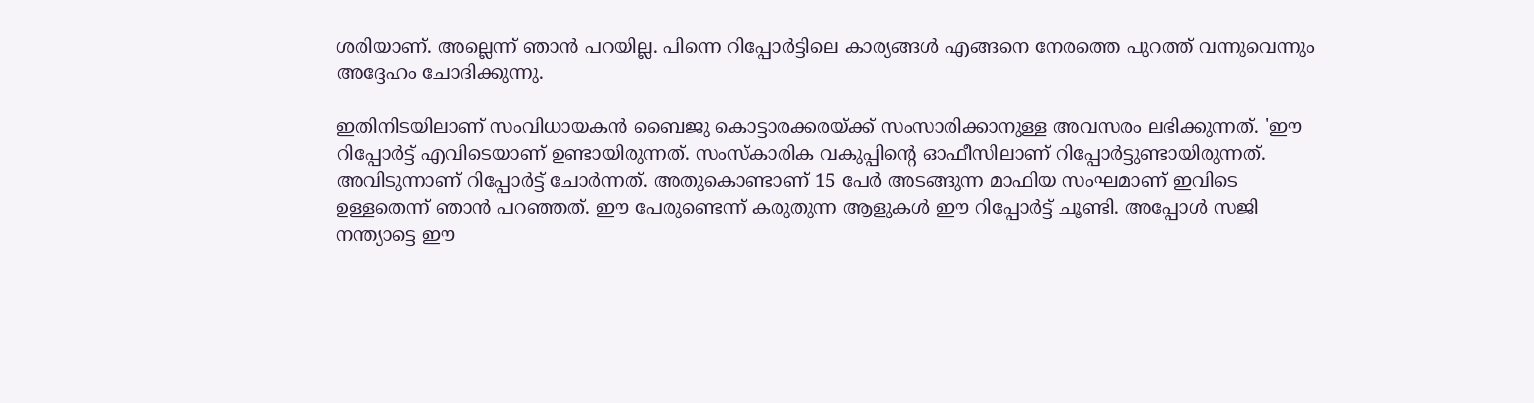ശരിയാണ്. അല്ലെന്ന് ഞാന്‍ പറയില്ല. പിന്നെ റിപ്പോർട്ടിലെ കാര്യങ്ങള്‍ എങ്ങനെ നേരത്തെ പുറത്ത് വന്നുവെന്നും അദ്ദേഹം ചോദിക്കുന്നു.

ഇതിനിടയിലാണ് സംവിധായകന്‍ ബൈജു കൊട്ടാരക്കരയ്ക്ക് സംസാരിക്കാനുള്ള അവസരം ലഭിക്കുന്നത്. 'ഈ റിപ്പോർട്ട് എവിടെയാണ് ഉണ്ടായിരുന്നത്. സംസ്കാരിക വകുപ്പിന്റെ ഓഫീസിലാണ് റിപ്പോർട്ടുണ്ടായിരുന്നത്. അവിടുന്നാണ് റിപ്പോർട്ട് ചോർന്നത്. അതുകൊണ്ടാണ് 15 പേർ അടങ്ങുന്ന മാഫിയ സംഘമാണ് ഇവിടെ ഉള്ളതെന്ന് ഞാന്‍ പറഞ്ഞത്. ഈ പേരുണ്ടെന്ന് കരുതുന്ന ആളുകള്‍ ഈ റിപ്പോർട്ട് ചൂണ്ടി. അപ്പോള്‍ സജി നന്ത്യാട്ടെ ഈ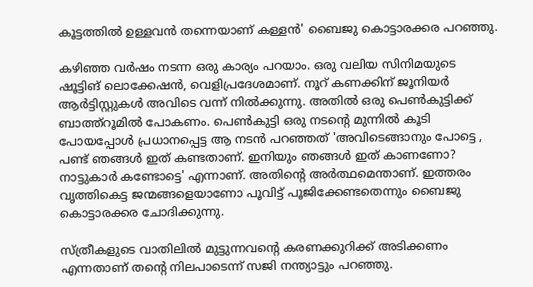കൂട്ടത്തില്‍ ഉള്ളവന്‍ തന്നെയാണ് കള്ളന്‍' ബൈജു കൊട്ടാരക്കര പറഞ്ഞു.

കഴിഞ്ഞ വർഷം നടന്ന ഒരു കാര്യം പറയാം. ഒരു വലിയ സിനിമയുടെ ഷൂട്ടിങ് ലൊക്കേഷന്‍, വെളിപ്രദേശമാണ്. നൂറ് കണക്കിന് ജൂനിയർ ആർട്ടിസ്റ്റുകള്‍ അവിടെ വന്ന് നില്‍ക്കുന്നു. അതില്‍ ഒരു പെണ്‍കുട്ടിക്ക് ബാത്ത്റൂമില്‍ പോകണം. പെണ്‍കുട്ടി ഒരു നടന്റെ മുന്നില്‍ കൂടി പോയപ്പോള്‍ പ്രധാനപ്പെട്ട ആ നടന്‍ പറഞ്ഞത് 'അവിടെങ്ങാനും പോട്ടെ , പണ്ട് ഞങ്ങള്‍ ഇത് കണ്ടതാണ്. ഇനിയും ഞങ്ങള്‍ ഇത് കാണണോ? നാട്ടുകാർ കണ്ടോട്ടെ' എന്നാണ്. അതിന്റെ അർത്ഥമെന്താണ്. ഇത്തരം വൃത്തികെട്ട ജന്മങ്ങളെയാണോ പൂവിട്ട് പൂജിക്കേണ്ടതെന്നും ബൈജു കൊട്ടാരക്കര ചോദിക്കുന്നു.

സ്ത്രീകളുടെ വാതിലില്‍ മുട്ടുന്നവന്റെ കരണക്കുറിക്ക് അടിക്കണം എന്നതാണ് തന്റെ നിലപാടെന്ന് സജി നന്ത്യാട്ടും പറഞ്ഞു.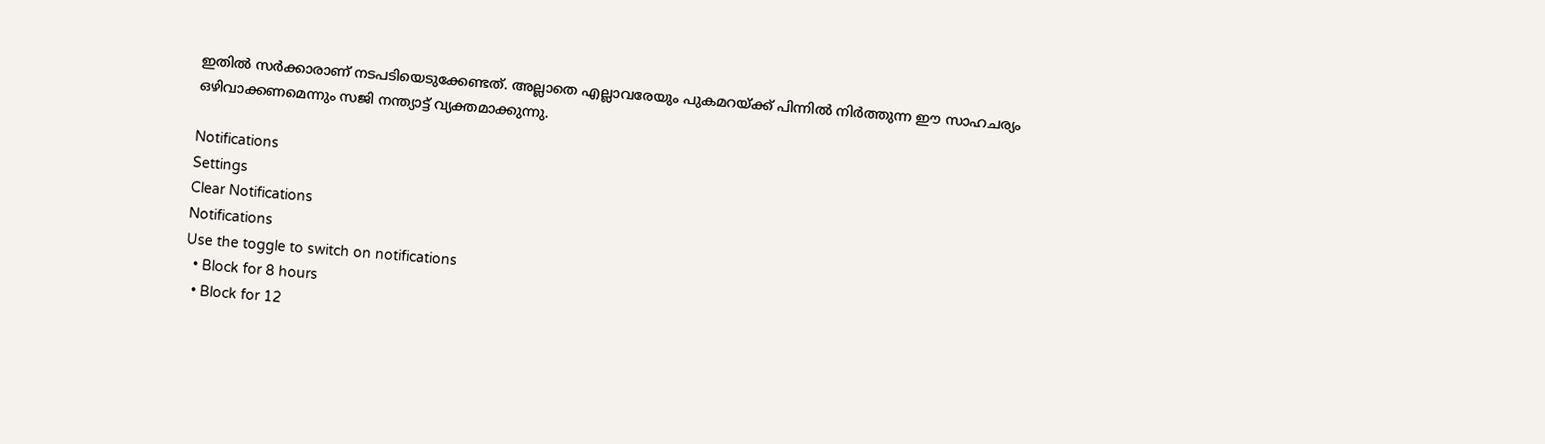ഇതില്‍ സർക്കാരാണ് നടപടിയെടുക്കേണ്ടത്. അല്ലാതെ എല്ലാവരേയും പുകമറയ്ക്ക് പിന്നില്‍ നിർത്തുന്ന ഈ സാഹചര്യം ഒഴിവാക്കണമെന്നും സജി നന്ത്യാട്ട് വ്യക്തമാക്കുന്നു.

Notifications
Settings
Clear Notifications
Notifications
Use the toggle to switch on notifications
  • Block for 8 hours
  • Block for 12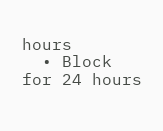hours
  • Block for 24 hours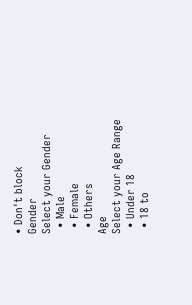• Don't block
Gender
Select your Gender
  • Male
  • Female
  • Others
Age
Select your Age Range
  • Under 18
  • 18 to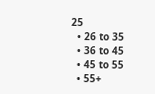25
  • 26 to 35
  • 36 to 45
  • 45 to 55
  • 55+